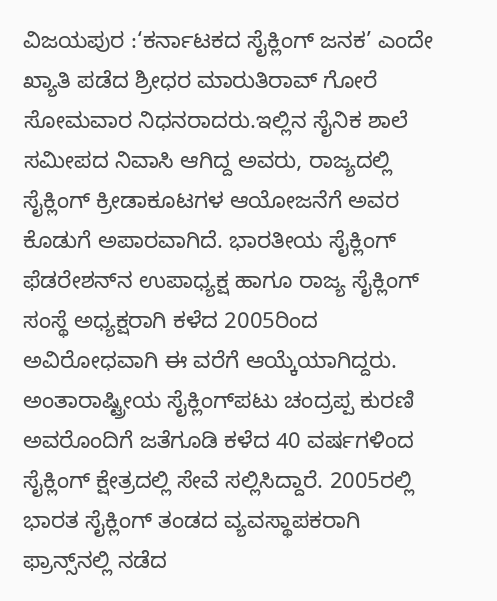ವಿಜಯಪುರ :‘ಕರ್ನಾಟಕದ ಸೈಕ್ಲಿಂಗ್ ಜನಕ’ ಎಂದೇ ಖ್ಯಾತಿ ಪಡೆದ ಶ್ರೀಧರ ಮಾರುತಿರಾವ್ ಗೋರೆ ಸೋಮವಾರ ನಿಧನರಾದರು.ಇಲ್ಲಿನ ಸೈನಿಕ ಶಾಲೆ ಸಮೀಪದ ನಿವಾಸಿ ಆಗಿದ್ದ ಅವರು, ರಾಜ್ಯದಲ್ಲಿ ಸೈಕ್ಲಿಂಗ್ ಕ್ರೀಡಾಕೂಟಗಳ ಆಯೋಜನೆಗೆ ಅವರ ಕೊಡುಗೆ ಅಪಾರವಾಗಿದೆ. ಭಾರತೀಯ ಸೈಕ್ಲಿಂಗ್ ಫೆಡರೇಶನ್‌ನ ಉಪಾಧ್ಯಕ್ಷ ಹಾಗೂ ರಾಜ್ಯ ಸೈಕ್ಲಿಂಗ್ ಸಂಸ್ಥೆ ಅಧ್ಯಕ್ಷರಾಗಿ ಕಳೆದ 2005ರಿಂದ ಅವಿರೋಧವಾಗಿ ಈ ವರೆಗೆ ಆಯ್ಕೆಯಾಗಿದ್ದರು. ಅಂತಾರಾಷ್ಟ್ರೀಯ ಸೈಕ್ಲಿಂಗ್‌ಪಟು ಚಂದ್ರಪ್ಪ ಕುರಣಿ ಅವರೊಂದಿಗೆ ಜತೆಗೂಡಿ ಕಳೆದ 40 ವರ್ಷಗಳಿಂದ ಸೈಕ್ಲಿಂಗ್ ಕ್ಷೇತ್ರದಲ್ಲಿ ಸೇವೆ ಸಲ್ಲಿಸಿದ್ದಾರೆ. 2005ರಲ್ಲಿ ಭಾರತ ಸೈಕ್ಲಿಂಗ್ ತಂಡದ ವ್ಯವಸ್ಥಾಪಕರಾಗಿ ಫ್ರಾನ್ಸ್‌ನಲ್ಲಿ ನಡೆದ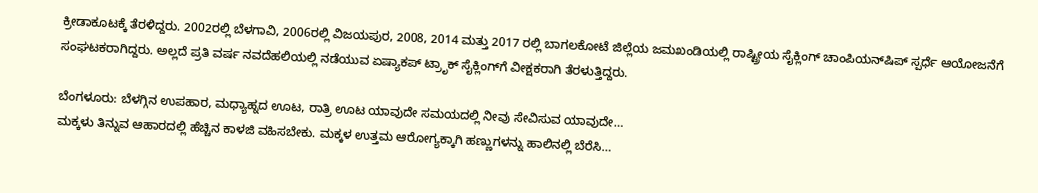ಕ್ರೀಡಾಕೂಟಕ್ಕೆ ತೆರಳಿದ್ದರು. 2002ರಲ್ಲಿ ಬೆಳಗಾವಿ, 2006ರಲ್ಲಿ ವಿಜಯಪುರ, 2008, 2014 ಮತ್ತು 2017 ರಲ್ಲಿ ಬಾಗಲಕೋಟೆ ಜಿಲ್ಲೆಯ ಜಮಖಂಡಿಯಲ್ಲಿ ರಾಷ್ಟ್ರೀಯ ಸೈಕ್ಲಿಂಗ್ ಚಾಂಪಿಯನ್‌ಷಿಪ್ ಸ್ಪರ್ಧೆ ಆಯೋಜನೆಗೆ ಸಂಘಟಕರಾಗಿದ್ದರು. ಅಲ್ಲದೆ ಪ್ರತಿ ವರ್ಷ ನವದೆಹಲಿಯಲ್ಲಿ ನಡೆಯುವ ಏಷ್ಯಾಕಪ್ ಟ್ರಾೃಕ್ ಸೈಕ್ಲಿಂಗ್‌ಗೆ ವೀಕ್ಷಕರಾಗಿ ತೆರಳುತ್ತಿದ್ದರು.

ಬೆಂಗಳೂರು: ಬೆಳಗ್ಗಿನ ಉಪಹಾರ, ಮಧ್ಯಾಹ್ನದ ಊಟ, ರಾತ್ರಿ ಊಟ ಯಾವುದೇ ಸಮಯದಲ್ಲಿ ನೀವು ಸೇವಿಸುವ ಯಾವುದೇ…
ಮಕ್ಕಳು ತಿನ್ನುವ ಆಹಾರದಲ್ಲಿ ಹೆಚ್ಚಿನ ಕಾಳಜಿ ವಹಿಸಬೇಕು. ಮಕ್ಕಳ ಉತ್ತಮ ಆರೋಗ್ಯಕ್ಕಾಗಿ ಹಣ್ಣುಗಳನ್ನು ಹಾಲಿನಲ್ಲಿ ಬೆರೆಸಿ…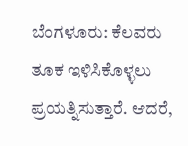ಬೆಂಗಳೂರು: ಕೆಲವರು ತೂಕ ಇಳಿಸಿಕೊಳ್ಳಲು ಪ್ರಯತ್ನಿಸುತ್ತಾರೆ. ಆದರೆ,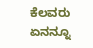ಕೆಲವರು ಏನನ್ನೂ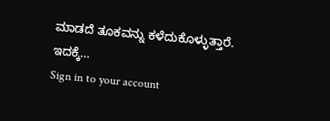ಮಾಡದೆ ತೂಕವನ್ನು ಕಳೆದುಕೊಳ್ಳುತ್ತಾರೆ. ಇದಕ್ಕೆ…
Sign in to your account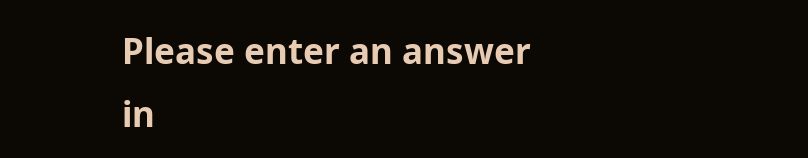Please enter an answer in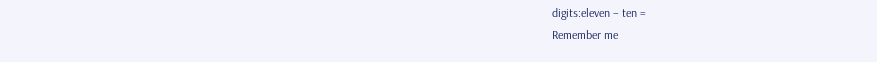digits:eleven − ten =
Remember me